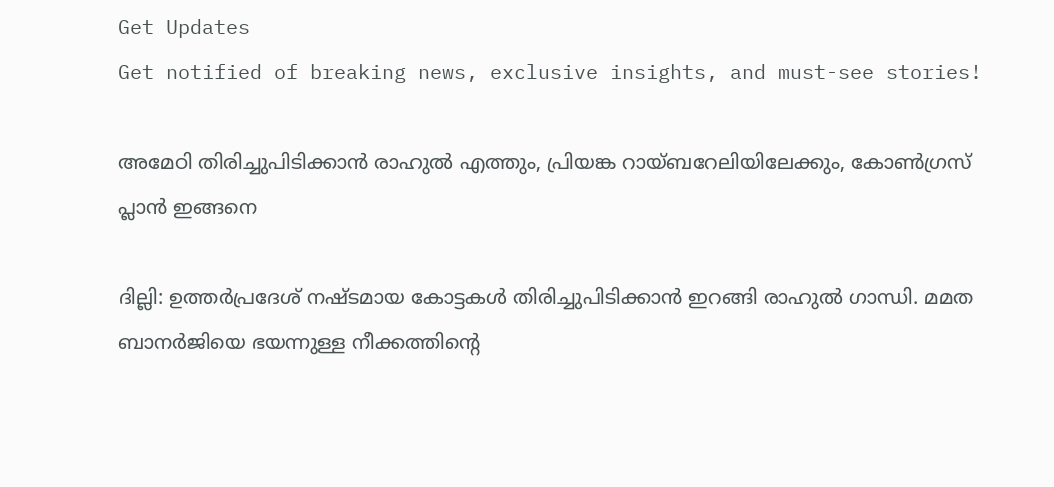Get Updates
Get notified of breaking news, exclusive insights, and must-see stories!

അമേഠി തിരിച്ചുപിടിക്കാന്‍ രാഹുല്‍ എത്തും, പ്രിയങ്ക റായ്ബറേലിയിലേക്കും, കോണ്‍ഗ്രസ് പ്ലാന്‍ ഇങ്ങനെ

ദില്ലി: ഉത്തര്‍പ്രദേശ് നഷ്ടമായ കോട്ടകള്‍ തിരിച്ചുപിടിക്കാന്‍ ഇറങ്ങി രാഹുല്‍ ഗാന്ധി. മമത ബാനര്‍ജിയെ ഭയന്നുള്ള നീക്കത്തിന്റെ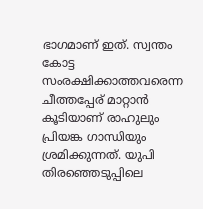ഭാഗമാണ് ഇത്. സ്വന്തം കോട്ട സംരക്ഷിക്കാത്തവരെന്ന ചീത്തപ്പേര് മാറ്റാന്‍ കൂടിയാണ് രാഹുലും പ്രിയങ്ക ഗാന്ധിയും ശ്രമിക്കുന്നത്. യുപി തിരഞ്ഞെടുപ്പിലെ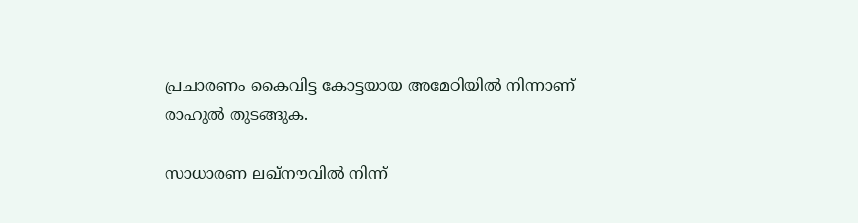പ്രചാരണം കൈവിട്ട കോട്ടയായ അമേഠിയില്‍ നിന്നാണ് രാഹുല്‍ തുടങ്ങുക.

സാധാരണ ലഖ്‌നൗവില്‍ നിന്ന്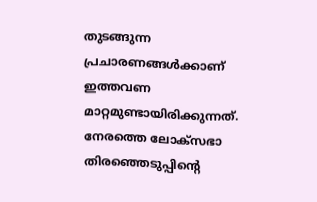തുടങ്ങുന്ന പ്രചാരണങ്ങള്‍ക്കാണ് ഇത്തവണ മാറ്റമുണ്ടായിരിക്കുന്നത്. നേരത്തെ ലോക്‌സഭാ തിരഞ്ഞെടുപ്പിന്റെ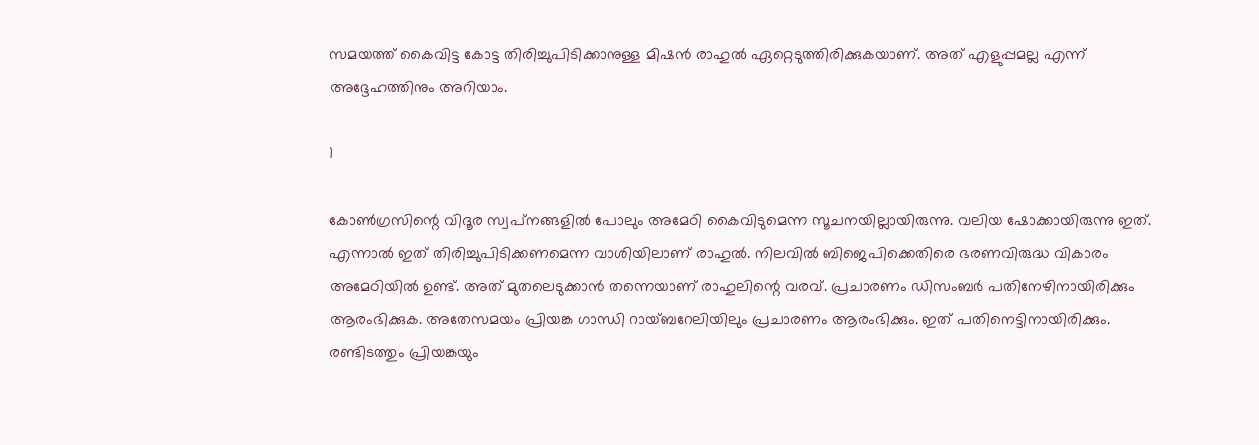സമയത്ത് കൈവിട്ട കോട്ട തിരിച്ചുപിടിക്കാനുള്ള മിഷന്‍ രാഹുല്‍ ഏറ്റെടുത്തിരിക്കുകയാണ്. അത് എളുപ്പമല്ല എന്ന് അദ്ദേഹത്തിനും അറിയാം.

1

കോണ്‍ഗ്രസിന്റെ വിദൂര സ്വപ്‌നങ്ങളില്‍ പോലും അമേഠി കൈവിടുമെന്ന സൂചനയില്ലായിരുന്നു. വലിയ ഷോക്കായിരുന്നു ഇത്. എന്നാല്‍ ഇത് തിരിച്ചുപിടിക്കണമെന്ന വാശിയിലാണ് രാഹുല്‍. നിലവില്‍ ബിജെപിക്കെതിരെ ഭരണവിരുദ്ധ വികാരം അമേഠിയില്‍ ഉണ്ട്. അത് മുതലെടുക്കാന്‍ തന്നെയാണ് രാഹുലിന്റെ വരവ്. പ്രചാരണം ഡിസംബര്‍ പതിനേഴിനായിരിക്കും ആരംഭിക്കുക. അതേസമയം പ്രിയങ്ക ഗാന്ധി റായ്ബറേലിയിലും പ്രചാരണം ആരംഭിക്കും. ഇത് പതിനെട്ടിനായിരിക്കും. രണ്ടിടത്തും പ്രിയങ്കയും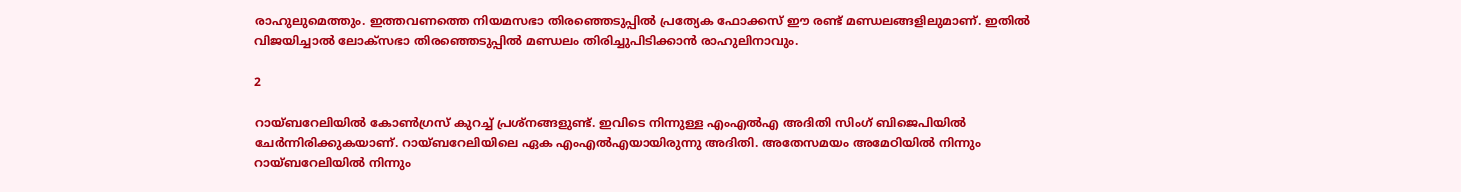രാഹുലുമെത്തും. ഇത്തവണത്തെ നിയമസഭാ തിരഞ്ഞെടുപ്പില്‍ പ്രത്യേക ഫോക്കസ് ഈ രണ്ട് മണ്ഡലങ്ങളിലുമാണ്. ഇതില്‍ വിജയിച്ചാല്‍ ലോക്‌സഭാ തിരഞ്ഞെടുപ്പില്‍ മണ്ഡലം തിരിച്ചുപിടിക്കാന്‍ രാഹുലിനാവും.

2

റായ്ബറേലിയില്‍ കോണ്‍ഗ്രസ് കുറച്ച് പ്രശ്‌നങ്ങളുണ്ട്. ഇവിടെ നിന്നുള്ള എംഎല്‍എ അദിതി സിംഗ് ബിജെപിയില്‍ ചേര്‍ന്നിരിക്കുകയാണ്. റായ്ബറേലിയിലെ ഏക എംഎല്‍എയായിരുന്നു അദിതി. അതേസമയം അമേഠിയില്‍ നിന്നും റായ്ബറേലിയില്‍ നിന്നും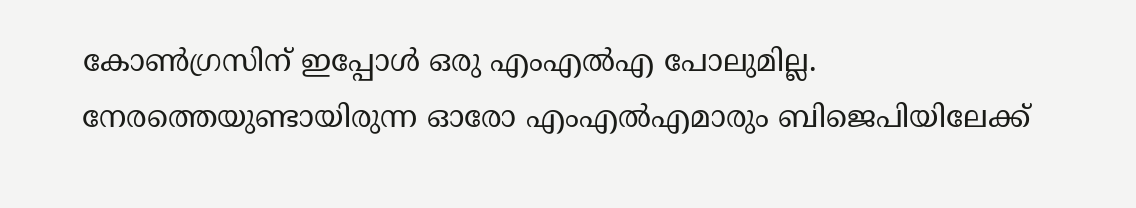കോണ്‍ഗ്രസിന് ഇപ്പോള്‍ ഒരു എംഎല്‍എ പോലുമില്ല. നേരത്തെയുണ്ടായിരുന്ന ഓരോ എംഎല്‍എമാരും ബിജെപിയിലേക്ക്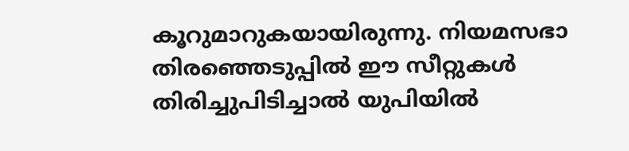കൂറുമാറുകയായിരുന്നു. നിയമസഭാ തിരഞ്ഞെടുപ്പില്‍ ഈ സീറ്റുകള്‍ തിരിച്ചുപിടിച്ചാല്‍ യുപിയില്‍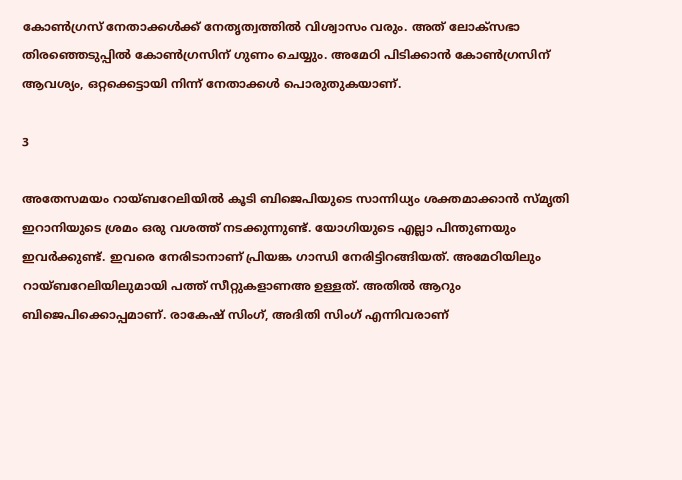കോണ്‍ഗ്രസ് നേതാക്കള്‍ക്ക് നേതൃത്വത്തില്‍ വിശ്വാസം വരും. അത് ലോക്‌സഭാ തിരഞ്ഞെടുപ്പില്‍ കോണ്‍ഗ്രസിന് ഗുണം ചെയ്യും. അമേഠി പിടിക്കാന്‍ കോണ്‍ഗ്രസിന് ആവശ്യം, ഒറ്റക്കെട്ടായി നിന്ന് നേതാക്കള്‍ പൊരുതുകയാണ്.

3

അതേസമയം റായ്ബറേലിയില്‍ കൂടി ബിജെപിയുടെ സാന്നിധ്യം ശക്തമാക്കാന്‍ സ്മൃതി ഇറാനിയുടെ ശ്രമം ഒരു വശത്ത് നടക്കുന്നുണ്ട്. യോഗിയുടെ എല്ലാ പിന്തുണയും ഇവര്‍ക്കുണ്ട്. ഇവരെ നേരിടാനാണ് പ്രിയങ്ക ഗാന്ധി നേരിട്ടിറങ്ങിയത്. അമേഠിയിലും റായ്ബറേലിയിലുമായി പത്ത് സീറ്റുകളാണഅ ഉള്ളത്. അതില്‍ ആറും ബിജെപിക്കൊപ്പമാണ്. രാകേഷ് സിംഗ്, അദിതി സിംഗ് എന്നിവരാണ്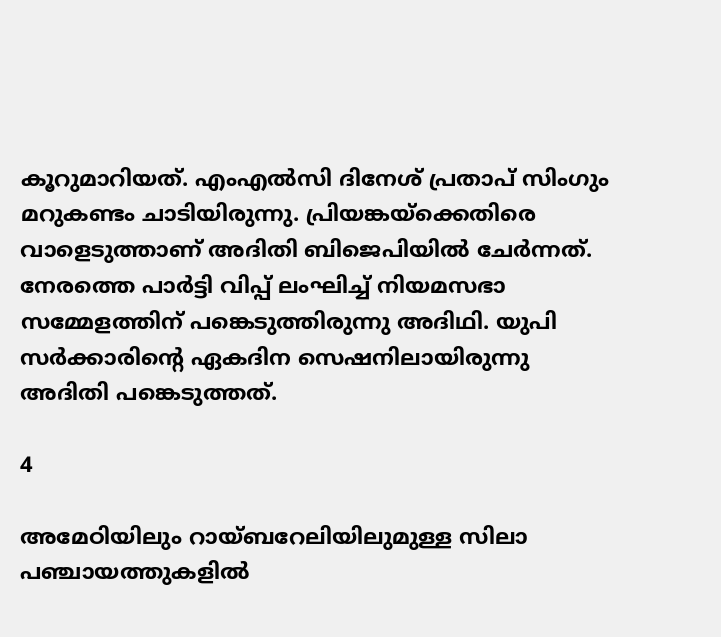കൂറുമാറിയത്. എംഎല്‍സി ദിനേശ് പ്രതാപ് സിംഗും മറുകണ്ടം ചാടിയിരുന്നു. പ്രിയങ്കയ്‌ക്കെതിരെ വാളെടുത്താണ് അദിതി ബിജെപിയില്‍ ചേര്‍ന്നത്. നേരത്തെ പാര്‍ട്ടി വിപ്പ് ലംഘിച്ച് നിയമസഭാ സമ്മേളത്തിന് പങ്കെടുത്തിരുന്നു അദിഥി. യുപി സര്‍ക്കാരിന്റെ ഏകദിന സെഷനിലായിരുന്നു അദിതി പങ്കെടുത്തത്.

4

അമേഠിയിലും റായ്ബറേലിയിലുമുള്ള സിലാ പഞ്ചായത്തുകളില്‍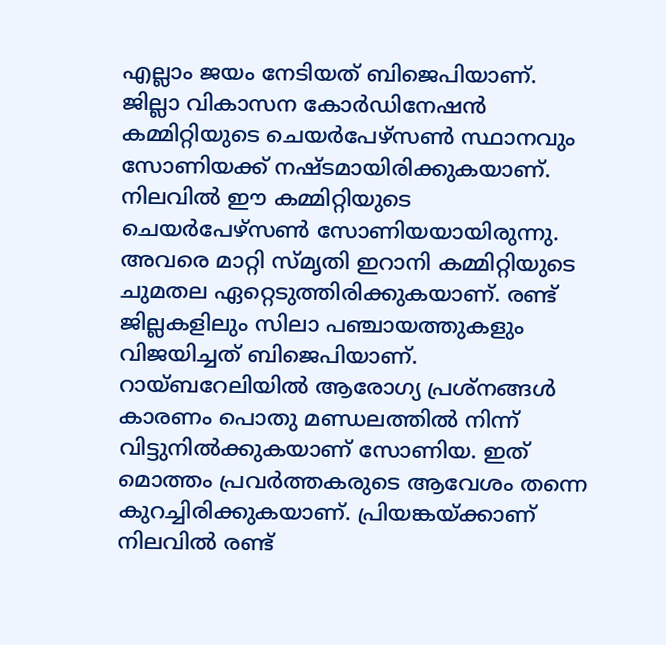എല്ലാം ജയം നേടിയത് ബിജെപിയാണ്. ജില്ലാ വികാസന കോര്‍ഡിനേഷന്‍ കമ്മിറ്റിയുടെ ചെയര്‍പേഴ്‌സണ്‍ സ്ഥാനവും സോണിയക്ക് നഷ്ടമായിരിക്കുകയാണ്. നിലവില്‍ ഈ കമ്മിറ്റിയുടെ ചെയര്‍പേഴ്‌സണ്‍ സോണിയയായിരുന്നു. അവരെ മാറ്റി സ്മൃതി ഇറാനി കമ്മിറ്റിയുടെ ചുമതല ഏറ്റെടുത്തിരിക്കുകയാണ്. രണ്ട് ജില്ലകളിലും സിലാ പഞ്ചായത്തുകളും വിജയിച്ചത് ബിജെപിയാണ്. റായ്ബറേലിയില്‍ ആരോഗ്യ പ്രശ്‌നങ്ങള്‍ കാരണം പൊതു മണ്ഡലത്തില്‍ നിന്ന് വിട്ടുനില്‍ക്കുകയാണ് സോണിയ. ഇത് മൊത്തം പ്രവര്‍ത്തകരുടെ ആവേശം തന്നെ കുറച്ചിരിക്കുകയാണ്. പ്രിയങ്കയ്ക്കാണ് നിലവില്‍ രണ്ട്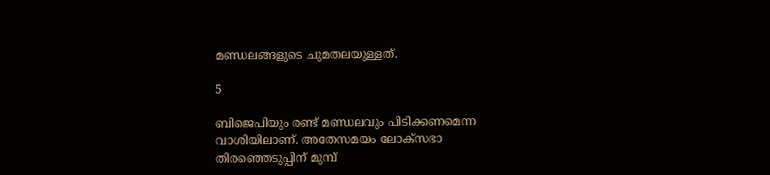മണ്ഡലങ്ങളുടെ ചുമതലയുള്ളത്.

5

ബിജെപിയും രണ്ട് മണ്ഡലവും പിടിക്കണമെന്ന വാശിയിലാണ്. അതേസമയം ലോക്‌സഭാ തിരഞ്ഞെടുപ്പിന് മുമ്പ്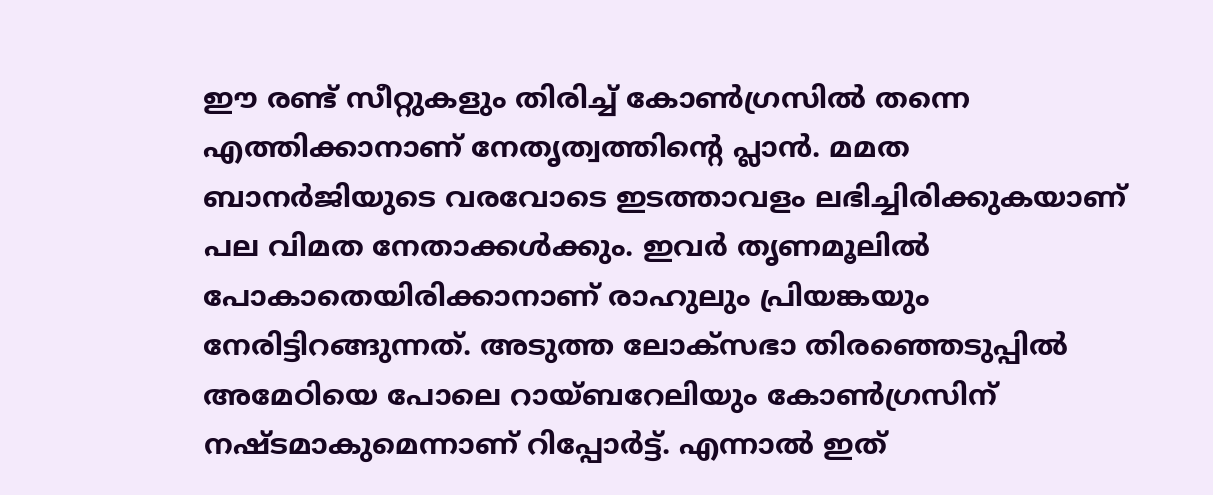ഈ രണ്ട് സീറ്റുകളും തിരിച്ച് കോണ്‍ഗ്രസില്‍ തന്നെ എത്തിക്കാനാണ് നേതൃത്വത്തിന്റെ പ്ലാന്‍. മമത ബാനര്‍ജിയുടെ വരവോടെ ഇടത്താവളം ലഭിച്ചിരിക്കുകയാണ് പല വിമത നേതാക്കള്‍ക്കും. ഇവര്‍ തൃണമൂലില്‍ പോകാതെയിരിക്കാനാണ് രാഹുലും പ്രിയങ്കയും നേരിട്ടിറങ്ങുന്നത്. അടുത്ത ലോക്‌സഭാ തിരഞ്ഞെടുപ്പില്‍ അമേഠിയെ പോലെ റായ്ബറേലിയും കോണ്‍ഗ്രസിന് നഷ്ടമാകുമെന്നാണ് റിപ്പോര്‍ട്ട്. എന്നാല്‍ ഇത്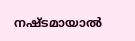നഷ്ടമായാല്‍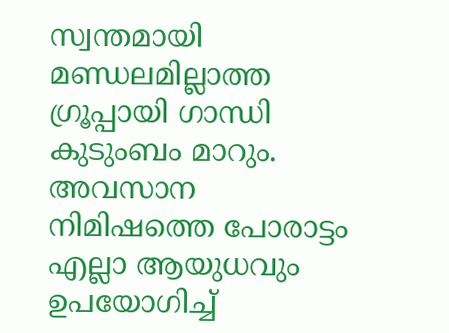സ്വന്തമായി മണ്ഡലമില്ലാത്ത ഗ്രൂപ്പായി ഗാന്ധി കുടുംബം മാറും. അവസാന നിമിഷത്തെ പോരാട്ടം എല്ലാ ആയുധവും ഉപയോഗിച്ച്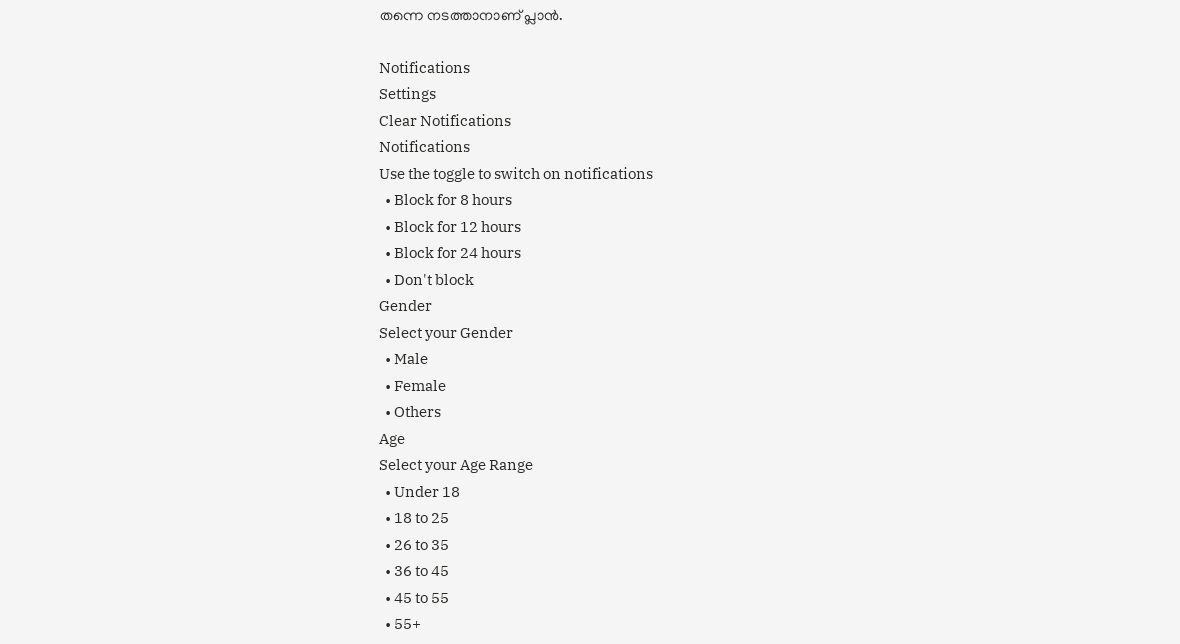തന്നെ നടത്താനാണ് പ്ലാന്‍.

Notifications
Settings
Clear Notifications
Notifications
Use the toggle to switch on notifications
  • Block for 8 hours
  • Block for 12 hours
  • Block for 24 hours
  • Don't block
Gender
Select your Gender
  • Male
  • Female
  • Others
Age
Select your Age Range
  • Under 18
  • 18 to 25
  • 26 to 35
  • 36 to 45
  • 45 to 55
  • 55+